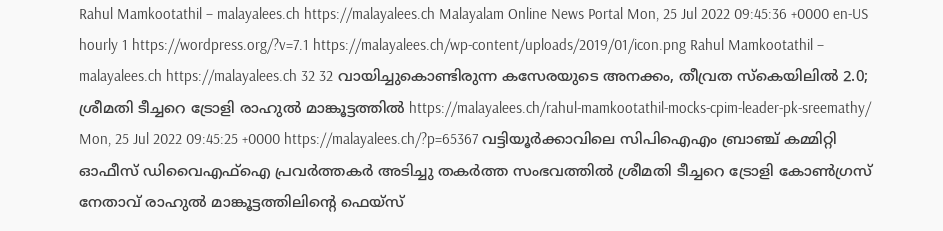Rahul Mamkootathil – malayalees.ch https://malayalees.ch Malayalam Online News Portal Mon, 25 Jul 2022 09:45:36 +0000 en-US hourly 1 https://wordpress.org/?v=7.1 https://malayalees.ch/wp-content/uploads/2019/01/icon.png Rahul Mamkootathil – malayalees.ch https://malayalees.ch 32 32 വായിച്ചുകൊണ്ടിരുന്ന കസേരയുടെ അനക്കം, തീവ്രത സ്കെയിലിൽ 2.0; ശ്രീമതി ടീച്ചറെ ട്രോളി രാഹുൽ‌ മാങ്കൂട്ടത്തിൽ https://malayalees.ch/rahul-mamkootathil-mocks-cpim-leader-pk-sreemathy/ Mon, 25 Jul 2022 09:45:25 +0000 https://malayalees.ch/?p=65367 വട്ടിയൂർക്കാവിലെ സിപിഐഎം ബ്രാഞ്ച് കമ്മിറ്റി ഓഫീസ് ഡിവൈഎഫ്ഐ പ്രവർത്തകർ അടിച്ചു തകർത്ത സംഭവത്തിൽ ശ്രീമതി ടീച്ചറെ ട്രോളി കോൺഗ്രസ് നേതാവ് രാഹുൽ‌ മാങ്കൂട്ടത്തിലിന്റെ ഫെയ്സ്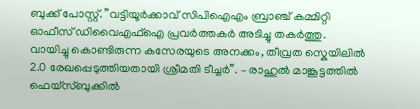ബുക്ക് പോസ്റ്റ്. ”വട്ടിയൂർക്കാവ് സിപിഐഎം ബ്രാഞ്ച് കമ്മിറ്റി ഓഫീസ് ഡിവൈഎഫ്ഐ പ്രവർത്തകർ അടിച്ചു തകർത്തു. വായിച്ചു കൊണ്ടിരുന്ന കസേരയുടെ അനക്കം, തീവ്രത സ്കെയിലിൽ 2.0 രേഖപ്പെടുത്തിയതായി ശ്രീമതി ടീച്ചർ”. – രാഹുൽ‌ മാങ്കൂട്ടത്തിൽ ഫെയ്സ്ബുക്കിൽ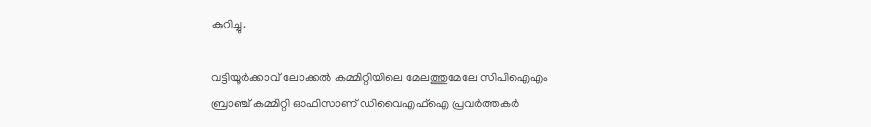കുറിച്ചു.

വട്ടിയൂര്‍ക്കാവ് ലോക്കല്‍ കമ്മിറ്റിയിലെ മേലത്തുമേലേ സിപിഐഎം ബ്രാഞ്ച് കമ്മിറ്റി ഓഫിസാണ് ഡിവൈഎഫ്‌ഐ പ്രവര്‍ത്തകർ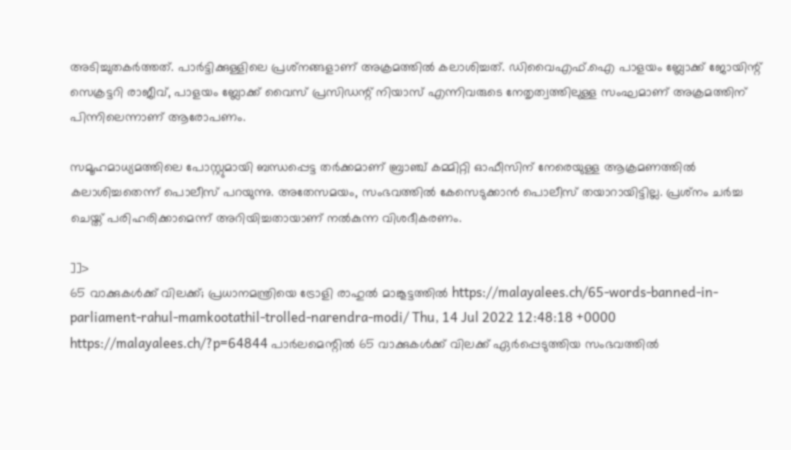അടിച്ചുതകർത്തത്. പാര്‍ട്ടിക്കുള്ളിലെ പ്രശ്‌നങ്ങളാണ് അക്രമത്തില്‍ കലാശിച്ചത്. ഡിവൈഎഫ്.ഐ പാളയം ബ്ലോക്ക് ജോയിന്റ് സെക്രട്ടറി രാജീവ്, പാളയം ബ്ലോക്ക് വൈസ് പ്രസിഡന്റ് നിയാസ് എന്നിവരുടെ നേതൃത്വത്തിലുള്ള സംഘമാണ് അക്രമത്തിന് പിന്നിലെന്നാണ് ആരോപണം.

സമൂഹമാധ്യമത്തിലെ പോസ്റ്റുമായി ബന്ധപ്പെട്ട തര്‍ക്കമാണ് ബ്രാഞ്ച് കമ്മിറ്റി ഓഫീസിന് നേരെയുള്ള ആക്രമണത്തില്‍ കലാശിച്ചതെന്ന് പൊലീസ് പറയുന്നു. അതേസമയം, സംഭവത്തില്‍ കേസെടുക്കാന്‍ പൊലീസ് തയാറായിട്ടില്ല. പ്രശ്‌നം ചര്‍ച്ച ചെയ്ത് പരിഹരിക്കാമെന്ന് അറിയിച്ചതായാണ് നല്‍കുന്ന വിശദീകരണം.

]]>
65 വാക്കുകൾക്ക് വിലക്ക്; പ്രധാനമന്ത്രിയെ ട്രോളി രാഹുൽ മാങ്കൂട്ടത്തിൽ https://malayalees.ch/65-words-banned-in-parliament-rahul-mamkootathil-trolled-narendra-modi/ Thu, 14 Jul 2022 12:48:18 +0000 https://malayalees.ch/?p=64844 പാർലമെന്റിൽ 65 വാക്കുകൾക്ക് വിലക്ക് ഏർപ്പെടുത്തിയ സംഭവത്തിൽ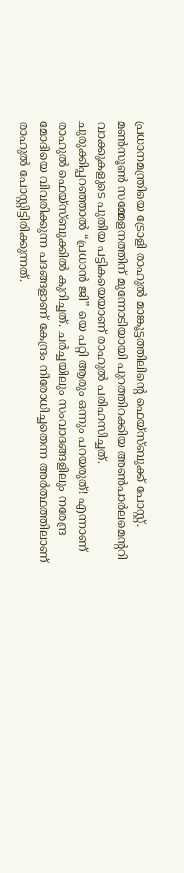പ്രധാനമന്ത്രിയെ ട്രോളി രാഹുൽ മാങ്കൂട്ടത്തിലിന്റെ ഫെയ്സ്ബുക്ക് പോസ്റ്റ്.
മൺസൂൺ സമ്മേളനത്തിന് മുന്നോടിയായി പുറത്തിറക്കിയ അൺപാർലമെന്ററി വാക്കുകളുടെ പുതിയ പട്ടികയെയാണ് രാഹുൽ പരിഹസിച്ചത്. ചുരുക്കിപ്പറഞ്ഞാൽ “പ്രധാൻ ജി” യെ പറ്റി ആരും ഒന്നും പറയരുത്! എന്നാണ് രാഹുൽ ഫെയ്സ്ബുക്കിൽ കുറിച്ചത്. ചർച്ചയിലും സംവാദങ്ങളിലും നരേന്ദ്ര മോദിയെ വിവരിക്കുന്ന പദങ്ങളാണ് കേന്ദ്രം നിരോധിച്ചതെന്ന അർത്ഥത്തിലാണ് രാഹുൽ പോസ്റ്റിട്ടിരിക്കുന്നത്.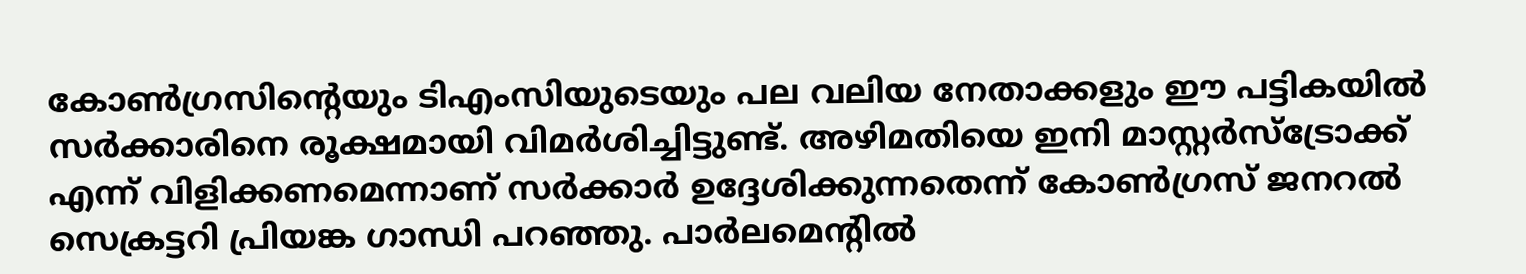കോൺഗ്രസിന്റെയും ടിഎംസിയുടെയും പല വലിയ നേതാക്കളും ഈ പട്ടികയിൽ സർക്കാരിനെ രൂക്ഷമായി വിമർശിച്ചിട്ടുണ്ട്. അഴിമതിയെ ഇനി മാസ്റ്റർസ്ട്രോക്ക് എന്ന് വിളിക്കണമെന്നാണ് സർക്കാർ ഉദ്ദേശിക്കുന്നതെന്ന് കോൺഗ്രസ് ജനറൽ സെക്രട്ടറി പ്രിയങ്ക ഗാന്ധി പറഞ്ഞു. പാർലമെന്റിൽ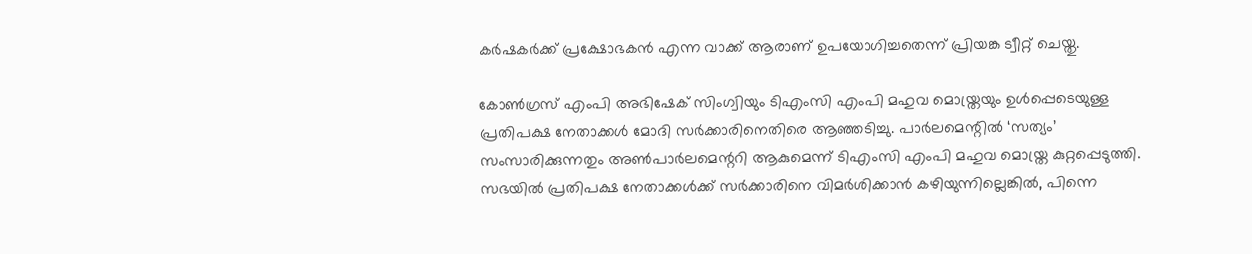കർഷകർക്ക് പ്രക്ഷോഭകൻ എന്ന വാക്ക് ആരാണ് ഉപയോഗിച്ചതെന്ന് പ്രിയങ്ക ട്വീറ്റ് ചെയ്തു.

കോൺഗ്രസ് എംപി അഭിഷേക് സിംഗ്വിയും ടിഎംസി എംപി മഹുവ മൊയ്ത്രയും ഉൾപ്പെടെയുള്ള പ്രതിപക്ഷ നേതാക്കൾ മോദി സർക്കാരിനെതിരെ ആഞ്ഞടിച്ചു. പാർലമെന്റിൽ ‘സത്യം’ സംസാരിക്കുന്നതും അൺപാർലമെന്ററി ആകുമെന്ന് ടിഎംസി എംപി മഹുവ മൊയ്ത്ര കുറ്റപ്പെടുത്തി. സഭയിൽ പ്രതിപക്ഷ നേതാക്കൾക്ക് സർക്കാരിനെ വിമർശിക്കാൻ കഴിയുന്നില്ലെങ്കിൽ, പിന്നെ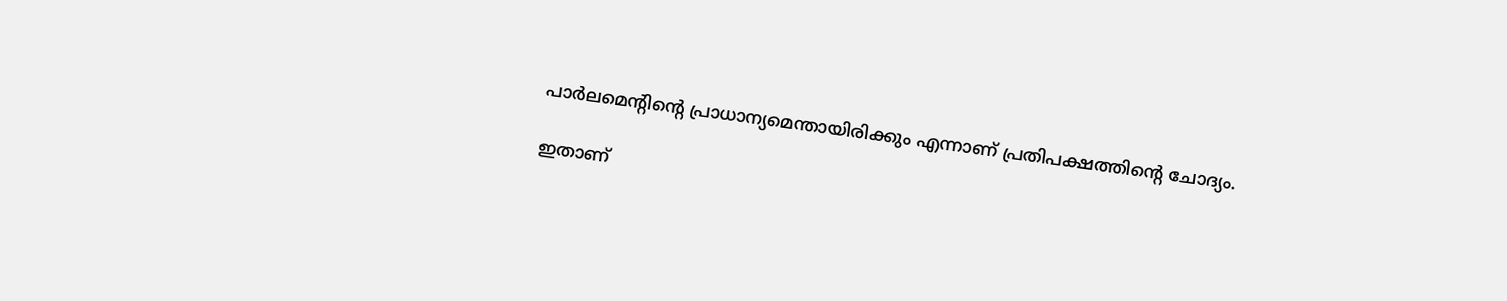പാർലമെന്റിന്റെ പ്രാധാന്യമെന്തായിരിക്കും എന്നാണ് പ്രതിപക്ഷത്തിന്റെ ചോദ്യം.

ഇതാണ്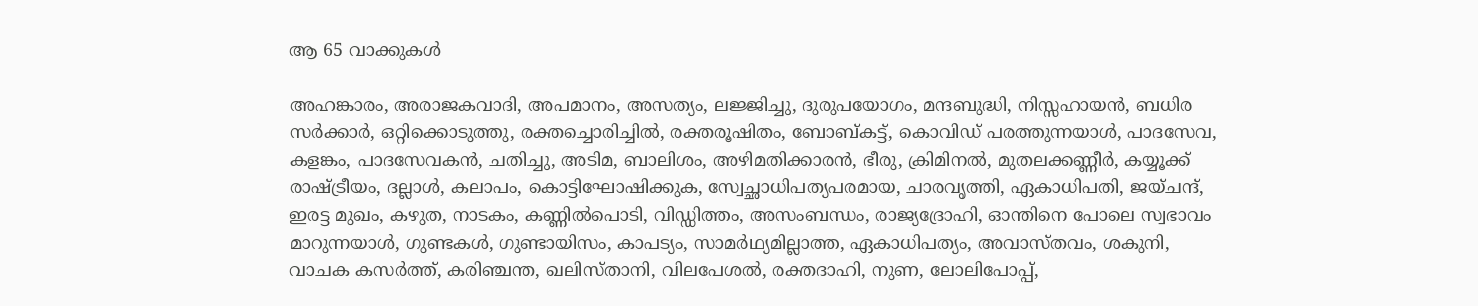ആ 65 വാക്കുകൾ

അഹങ്കാരം, അരാജകവാദി, അപമാനം, അസത്യം, ലജ്ജിച്ചു, ദുരുപയോഗം, മന്ദബുദ്ധി, നിസ്സഹായൻ, ബധിര സർക്കാർ, ഒറ്റിക്കൊടുത്തു, രക്തച്ചൊരിച്ചിൽ, രക്തരൂഷിതം, ബോബ്കട്ട്, കൊവിഡ് പരത്തുന്നയാൾ, പാദസേവ, കളങ്കം, പാദസേവകൻ, ചതിച്ചു, അടിമ, ബാലിശം, അഴിമതിക്കാരൻ, ഭീരു, ക്രിമിനൽ, മുതലക്കണ്ണീർ, കയ്യൂക്ക് രാഷ്ട്രീയം, ദല്ലാൾ, കലാപം, കൊട്ടിഘോഷിക്കുക, സ്വേച്ഛാധിപത്യപരമായ, ചാരവൃത്തി, ഏകാധിപതി, ജയ്ചന്ദ്, ഇരട്ട മുഖം, കഴുത, നാടകം, കണ്ണിൽപൊടി, വിഡ്ഡിത്തം, അസംബന്ധം, രാജ്യദ്രോഹി, ഓന്തിനെ പോലെ സ്വഭാവം മാറുന്നയാൾ, ഗുണ്ടകൾ, ഗുണ്ടായിസം, കാപട്യം, സാമർഥ്യമില്ലാത്ത, ഏകാധിപത്യം, അവാസ്തവം, ശകുനി, വാചക കസർത്ത്, കരിഞ്ചന്ത, ഖലിസ്താനി, വിലപേശൽ, രക്തദാഹി, നുണ, ലോലിപോപ്പ്,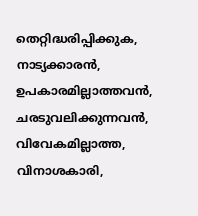തെറ്റിദ്ധരിപ്പിക്കുക, നാട്യക്കാരൻ, ഉപകാരമില്ലാത്തവൻ, ചരടുവലിക്കുന്നവൻ, വിവേകമില്ലാത്ത, വിനാശകാരി,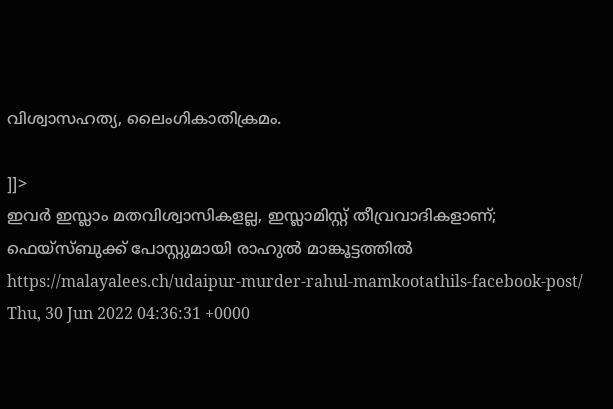വിശ്വാസഹത്യ, ലൈംഗികാതിക്രമം.

]]>
ഇവർ ഇസ്ലാം മതവിശ്വാസികളല്ല, ഇസ്ലാമിസ്റ്റ് തീവ്രവാദികളാണ്; ഫെയ്സ്ബുക്ക് പോസ്റ്റുമായി രാഹുൽ മാങ്കൂട്ടത്തിൽ https://malayalees.ch/udaipur-murder-rahul-mamkootathils-facebook-post/ Thu, 30 Jun 2022 04:36:31 +0000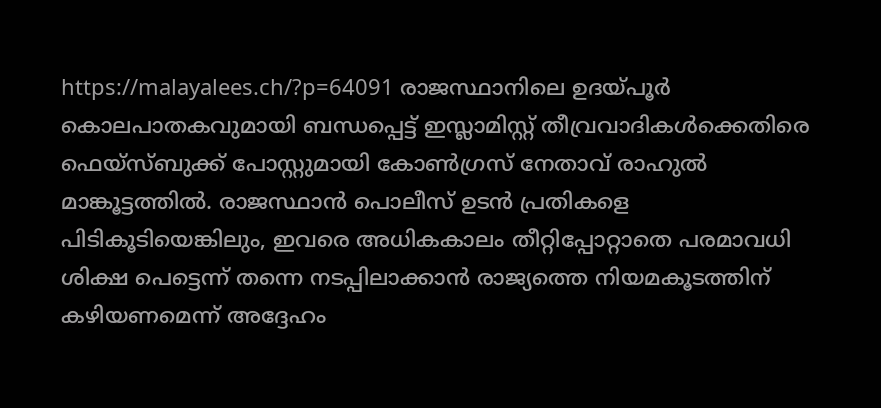https://malayalees.ch/?p=64091 രാജസ്ഥാനിലെ ഉദയ്‌പൂർ കൊലപാതകവുമായി ബന്ധപ്പെട്ട് ഇസ്ലാമിസ്റ്റ് തീവ്രവാദികൾക്കെതിരെ ഫെയ്സ്ബുക്ക് പോസ്റ്റുമായി കോൺഗ്രസ് നേതാവ് രാഹുൽ മാങ്കൂട്ടത്തിൽ. രാജസ്ഥാൻ പൊലീസ് ഉടൻ പ്രതികളെ പിടികൂടിയെങ്കിലും, ഇവരെ അധികകാലം തീറ്റിപ്പോറ്റാതെ പരമാവധി ശിക്ഷ പെട്ടെന്ന് തന്നെ നടപ്പിലാക്കാൻ രാജ്യത്തെ നിയമകൂടത്തിന് കഴിയണമെന്ന് അദ്ദേഹം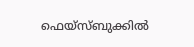ഫെയ്സ്ബുക്കിൽ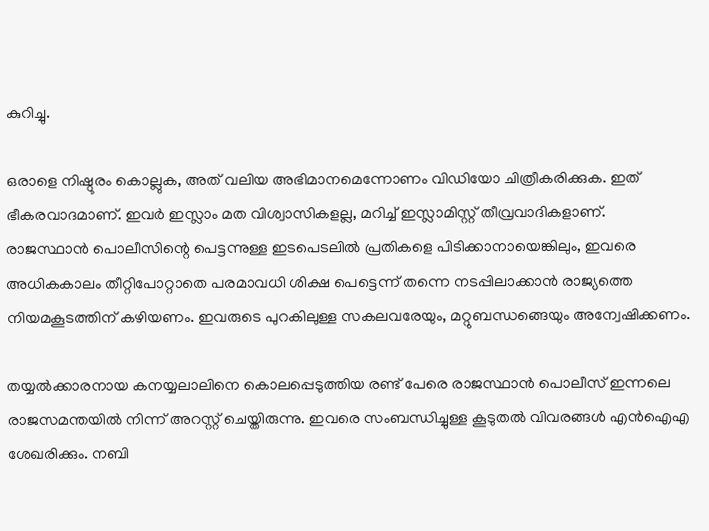കുറിച്ചു.

ഒരാളെ നിഷ്ഠൂരം കൊല്ലുക, അത് വലിയ അഭിമാനമെന്നോണം വിഡിയോ ചിത്രീകരിക്കുക. ഇത് ഭീകരവാദമാണ്. ഇവർ ഇസ്ലാം മത വിശ്വാസികളല്ല, മറിച്ച് ഇസ്ലാമിസ്റ്റ് തീവ്രവാദികളാണ്. രാജസ്ഥാൻ പൊലീസിന്റെ പെട്ടന്നുള്ള ഇടപെടലിൽ പ്രതികളെ പിടിക്കാനായെങ്കിലും, ഇവരെ അധികകാലം തീറ്റിപോറ്റാതെ പരമാവധി ശിക്ഷ പെട്ടെന്ന് തന്നെ നടപ്പിലാക്കാൻ രാജ്യത്തെ നിയമകൂടത്തിന് കഴിയണം. ഇവരുടെ പുറകിലുള്ള സകലവരേയും, മറ്റുബന്ധങ്ങെയും അന്വേഷിക്കണം.

തയ്യൽക്കാരനായ കനയ്യലാലിനെ കൊലപ്പെടുത്തിയ രണ്ട് പേരെ രാജസ്ഥാൻ പൊലീസ് ഇന്നലെ രാജസമന്തയിൽ നിന്ന് അറസ്റ്റ് ചെയ്തിരുന്നു. ഇവരെ സംബന്ധിച്ചുള്ള കൂടുതൽ വിവരങ്ങൾ എൻഐഎ ശേഖരിക്കും. നബി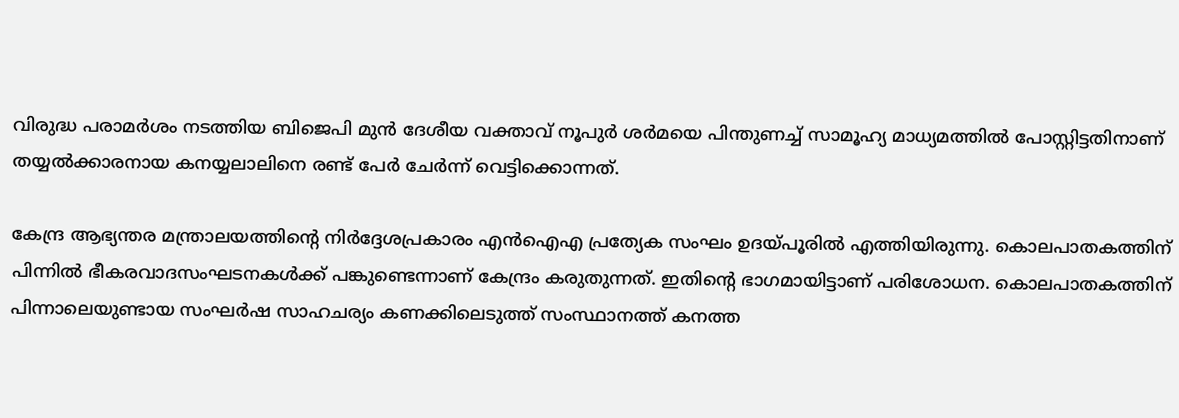വിരുദ്ധ പരാമർശം നടത്തിയ ബിജെപി മുൻ ദേശീയ വക്താവ് നൂപുർ ശർമയെ പിന്തുണച്ച് സാമൂഹ്യ മാധ്യമത്തിൽ പോസ്റ്റിട്ടതിനാണ് തയ്യൽക്കാരനായ കനയ്യലാലിനെ രണ്ട് പേർ ചേർന്ന് വെട്ടിക്കൊന്നത്.

കേന്ദ്ര ആഭ്യന്തര മന്ത്രാലയത്തിന്റെ നിർദ്ദേശപ്രകാരം എൻഐഎ പ്രത്യേക സംഘം ഉദയ്പൂരിൽ എത്തിയിരുന്നു. കൊലപാതകത്തിന് പിന്നിൽ ഭീകരവാദസംഘടനകൾക്ക് പങ്കുണ്ടെന്നാണ് കേന്ദ്രം കരുതുന്നത്. ഇതിന്റെ ഭാഗമായിട്ടാണ് പരിശോധന. കൊലപാതകത്തിന് പിന്നാലെയുണ്ടായ സംഘർഷ സാഹചര്യം കണക്കിലെടുത്ത് സംസ്ഥാനത്ത് കനത്ത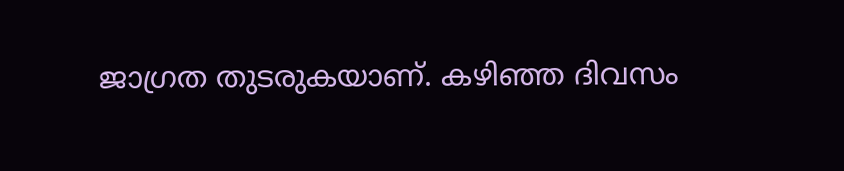ജാഗ്രത തുടരുകയാണ്. കഴിഞ്ഞ ദിവസം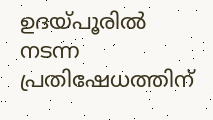ഉദയ്പൂരിൽ നടന്ന പ്രതിഷേധത്തിന്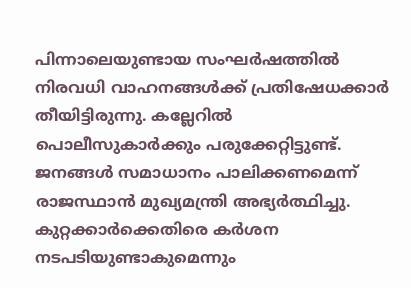പിന്നാലെയുണ്ടായ സംഘർഷത്തിൽ നിരവധി വാഹനങ്ങൾക്ക് പ്രതിഷേധക്കാർ തീയിട്ടിരുന്നു. കല്ലേറിൽ പൊലീസുകാർക്കും പരുക്കേറ്റിട്ടുണ്ട്. ജനങ്ങൾ സമാധാനം പാലിക്കണമെന്ന് രാജസ്ഥാൻ മുഖ്യമന്ത്രി അഭ്യർത്ഥിച്ചു. കുറ്റക്കാർക്കെതിരെ കർശന നടപടിയുണ്ടാകുമെന്നും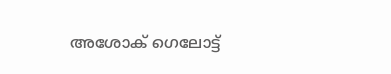അശോക് ഗെലോട്ട്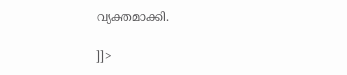വ്യക്തമാക്കി.

]]>